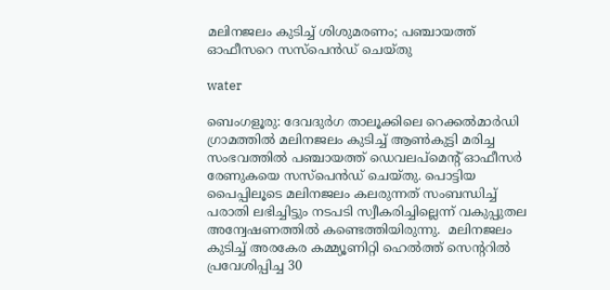മലിനജലം കുടിച്ച് ശിശുമരണം; പഞ്ചായത്ത് ഓഫീസറെ സസ്പെൻഡ് ചെയ്തു

water

ബെംഗളൂരു: ദേവദുർഗ താലൂക്കിലെ റെക്കൽമാർഡി ഗ്രാമത്തിൽ മലിനജലം കുടിച്ച് ആൺകുട്ടി മരിച്ച സംഭവത്തിൽ പഞ്ചായത്ത് ഡെവലപ്‌മെന്റ് ഓഫീസർ രേണുകയെ സസ്പെൻഡ് ചെയ്തു. പൊട്ടിയ പൈപ്പിലൂടെ മലിനജലം കലരുന്നത് സംബന്ധിച്ച് പരാതി ലഭിച്ചിട്ടും നടപടി സ്വീകരിച്ചില്ലെന്ന് വകുപ്പുതല അന്വേഷണത്തിൽ കണ്ടെത്തിയിരുന്നു.  മലിനജലം കുടിച്ച് അരകേര കമ്മ്യൂണിറ്റി ഹെൽത്ത് സെന്ററിൽ പ്രവേശിപ്പിച്ച 30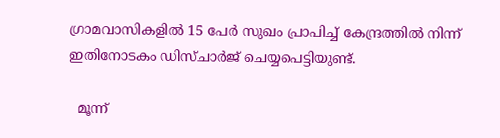ഗ്രാമവാസികളിൽ 15 പേർ സുഖം പ്രാപിച്ച് കേന്ദ്രത്തിൽ നിന്ന് ഇതിനോടകം ഡിസ്ചാർജ് ചെയ്യപെട്ടിയുണ്ട്.

  മൂന്ന്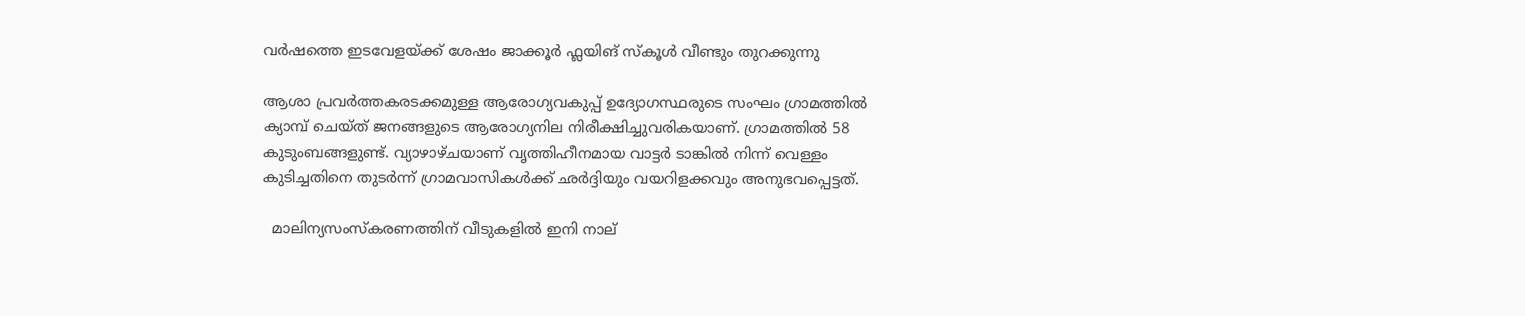വർഷത്തെ ഇടവേളയ്ക്ക് ശേഷം ജാക്കൂർ ഫ്ലയിങ് സ്കൂൾ വീണ്ടും തുറക്കുന്നു

ആശാ പ്രവർത്തകരടക്കമുള്ള ആരോഗ്യവകുപ്പ് ഉദ്യോഗസ്ഥരുടെ സംഘം ഗ്രാമത്തിൽ ക്യാമ്പ് ചെയ്ത് ജനങ്ങളുടെ ആരോഗ്യനില നിരീക്ഷിച്ചുവരികയാണ്. ഗ്രാമത്തിൽ 58 കുടുംബങ്ങളുണ്ട്. വ്യാഴാഴ്ചയാണ് വൃത്തിഹീനമായ വാട്ടർ ടാങ്കിൽ നിന്ന് വെള്ളം കുടിച്ചതിനെ തുടർന്ന് ഗ്രാമവാസികൾക്ക് ഛർദ്ദിയും വയറിളക്കവും അനുഭവപ്പെട്ടത്.

  മാലിന്യസംസ്‌കരണത്തിന് വീടുകളിൽ ഇനി നാല്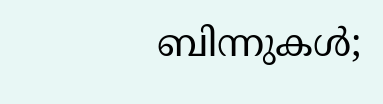ബിന്നുകൾ;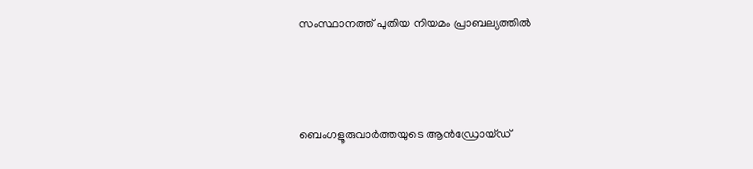സംസ്ഥാനത്ത് പുതിയ നിയമം പ്രാബല്യത്തിൽ



ബെംഗളൂരുവാർത്തയുടെ ആൻഡ്രോയ്ഡ്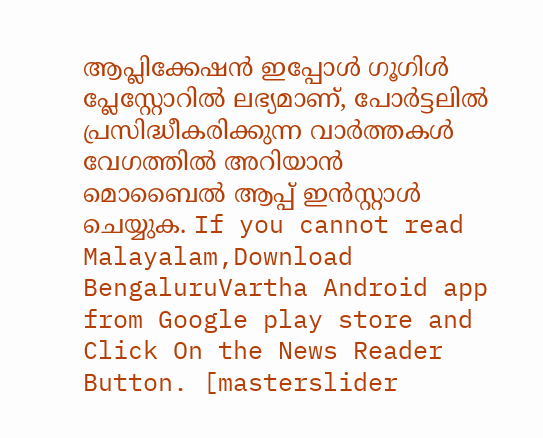ആപ്ലിക്കേഷൻ ഇപ്പോൾ ഗൂഗിൾ പ്ലേസ്റ്റോറിൽ ലഭ്യമാണ്, പോർട്ടലിൽ പ്രസിദ്ധീകരിക്കുന്ന വാർത്തകൾ വേഗത്തിൽ അറിയാൻ മൊബൈൽ ആപ്പ് ഇൻസ്റ്റാൾ ചെയ്യുക. If you cannot read Malayalam,Download BengaluruVartha Android app from Google play store and Click On the News Reader Button. [masterslider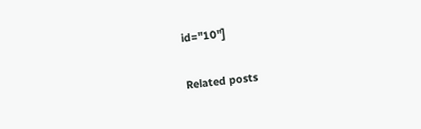id="10"]

Related posts